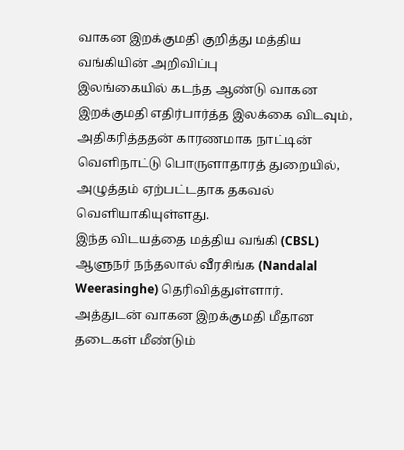வாகன இறக்குமதி குறித்து மத்திய வங்கியின் அறிவிப்பு
இலங்கையில் கடந்த ஆண்டு வாகன இறக்குமதி எதிர்பார்த்த இலக்கை விடவும், அதிகரித்ததன் காரணமாக நாட்டின் வெளிநாட்டு பொருளாதாரத் துறையில், அழுத்தம் ஏற்பட்டதாக தகவல் வெளியாகியுள்ளது.
இந்த விடயத்தை மத்திய வங்கி (CBSL) ஆளுநர் நந்தலால் வீரசிங்க (Nandalal Weerasinghe) தெரிவித்துள்ளார்.
அத்துடன் வாகன இறக்குமதி மீதான தடைகள் மீண்டும்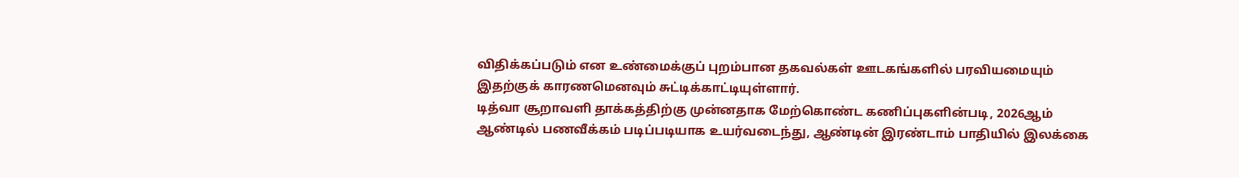விதிக்கப்படும் என உண்மைக்குப் புறம்பான தகவல்கள் ஊடகங்களில் பரவியமையும் இதற்குக் காரணமெனவும் சுட்டிக்காட்டியுள்ளார்.
டித்வா சூறாவளி தாக்கத்திற்கு முன்னதாக மேற்கொண்ட கணிப்புகளின்படி, 2026ஆம் ஆண்டில் பணவீக்கம் படிப்படியாக உயர்வடைந்து, ஆண்டின் இரண்டாம் பாதியில் இலக்கை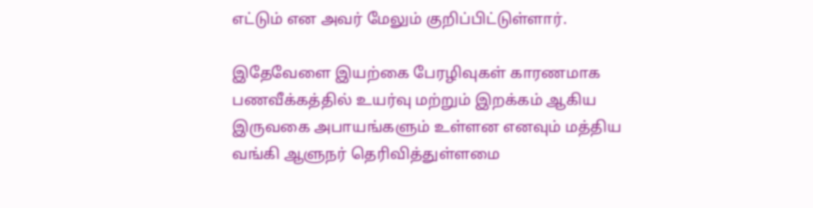எட்டும் என அவர் மேலும் குறிப்பிட்டுள்ளார்.

இதேவேளை இயற்கை பேரழிவுகள் காரணமாக பணவீக்கத்தில் உயர்வு மற்றும் இறக்கம் ஆகிய இருவகை அபாயங்களும் உள்ளன எனவும் மத்திய வங்கி ஆளுநர் தெரிவித்துள்ளமை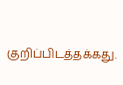குறிப்பிடத்தக்கது.